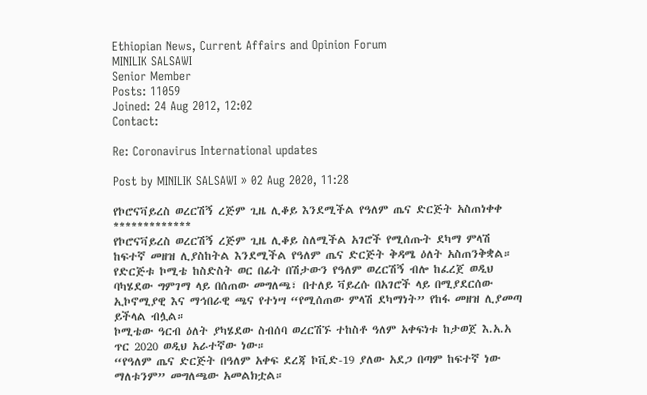Ethiopian News, Current Affairs and Opinion Forum
MINILIK SALSAWI
Senior Member
Posts: 11059
Joined: 24 Aug 2012, 12:02
Contact:

Re: Coronavirus International updates

Post by MINILIK SALSAWI » 02 Aug 2020, 11:28

የኮሮናቫይረስ ወረርሽኝ ረጅም ጊዜ ሊቆይ እንደሚችል የዓለም ጤና ድርጅት አስጠነቀቀ
*************
የኮሮናቫይረስ ወረርሽኝ ረጅም ጊዜ ሊቆይ ስለሚችል አገሮች የሚሰጡት ደካማ ምላሽ ከፍተኛ መዘዝ ሊያስከትል እንደሚችል የዓለም ጤና ድርጅት ቅዳሜ ዕለት አስጠንቅቋል።
የድርጅቱ ኮሚቴ ከስድስት ወር በፊት በሽታውን የዓለም ወረርሽኝ ብሎ ከፈረጀ ወዲህ ባካሄደው ግምገማ ላይ በሰጠው መግለጫ፣ በተለይ ቫይረሱ በአገሮች ላይ በሚያደርሰው ኢኮኖሚያዊ እና ማኅበራዊ ጫና የተነሣ “የሚሰጠው ምላሽ ደካማነት” የከፋ መዘዝ ሊያመጣ ይችላል ብሏል።
ኮሚቴው ዓርብ ዕለት ያካሄደው ስብሰባ ወረርሽኙ ተከስቶ ዓለም አቀፍነቱ ከታወጀ እ.አ.አ ጥር 2020 ወዲህ አራተኛው ነው።
“የዓለም ጤና ድርጅት በዓለም አቀፍ ደረጃ ኮቪድ-19 ያለው አደጋ በጣም ከፍተኛ ነው ማለቱንም” መግለጫው አመልክቷል።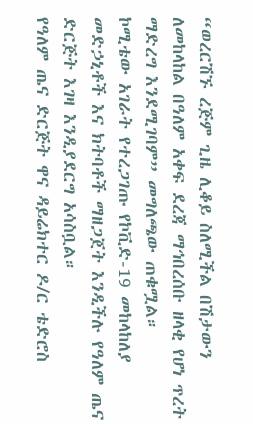“ወረርሽኙ ረጅም ጊዜ ሊቆይ ስለሚችል በሽታውን ለመከላከል በዓለም አቀፍ ደረጃ ማኅበረሰቡ ዘላቂ የሆነ ጥረት ማድረግ እንደሚገባም” መግለጫው ጠቁሟል።
ኮሚቴው አገራት የተረጋገጡ የኮቪድ-19 መከላከለያ መድኃኒቶች እና ክትባቶች ማዘጋጀት እንዲችሉ የዓለም ጤና ድርጅት እገዛ እንዲያደርግ አሳስቧል።
የዓለም ጤና ድርጅት ዋና ዳይሬክተር ዶ/ር ቴድሮስ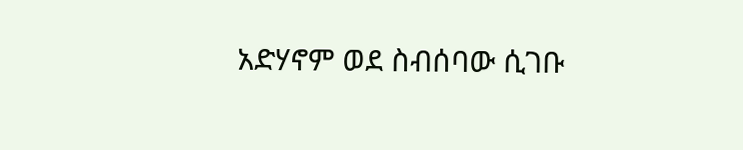አድሃኖም ወደ ስብሰባው ሲገቡ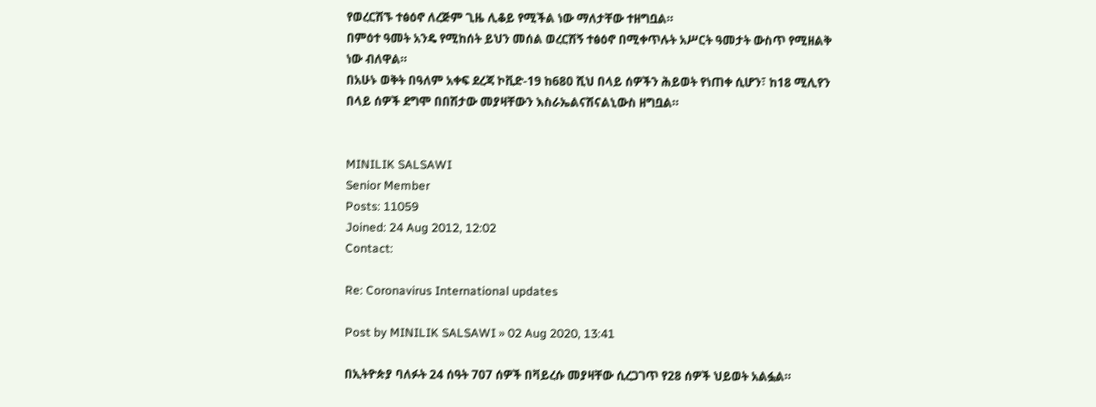የወረርሽኙ ተፅዕኖ ለረጅም ጊዜ ሊቆይ የሚችል ነው ማለታቸው ተዘግቧል።
በምዕተ ዓመት አንዴ የሚከሰት ይህን መሰል ወረርሽኝ ተፅዕኖ በሚቀጥሉት አሥርት ዓመታት ውስጥ የሚዘልቅ ነው ብለዋል።
በአሁኑ ወቅት በዓለም አቀፍ ደረጃ ኮቪድ-19 ከ680 ሺህ በላይ ሰዎችን ሕይወት የነጠቀ ሲሆን፣ ከ18 ሚሊየን በላይ ሰዎች ደግሞ በበሽታው መያዛቸውን እስራኤልናሽናልኒውስ ዘግቧል።


MINILIK SALSAWI
Senior Member
Posts: 11059
Joined: 24 Aug 2012, 12:02
Contact:

Re: Coronavirus International updates

Post by MINILIK SALSAWI » 02 Aug 2020, 13:41

በኢትዮጵያ ባለፉት 24 ሰዓት 707 ሰዎች በቫይረሱ መያዛቸው ሲረጋገጥ የ28 ሰዎች ህይወት አልፏል።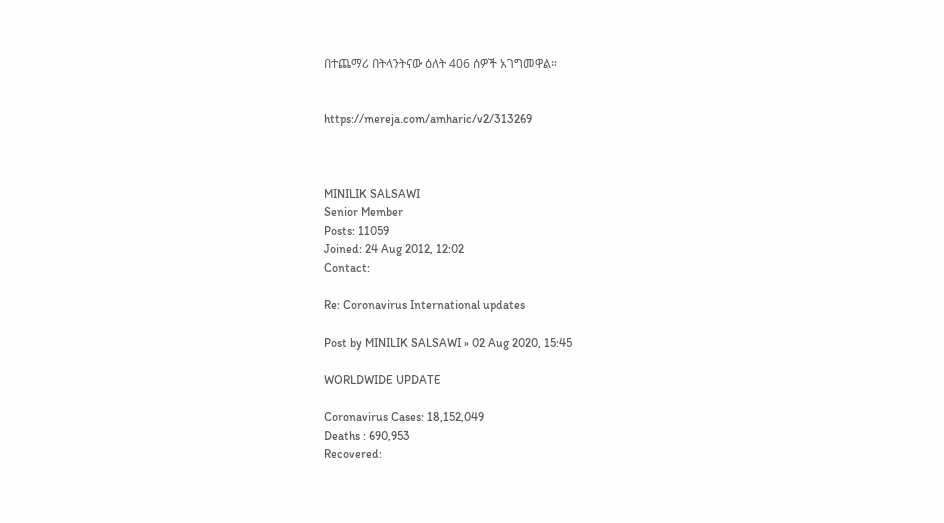በተጨማሪ በትላንትናው ዕለት 406 ሰዎች አገግመዋል።


https://mereja.com/amharic/v2/313269



MINILIK SALSAWI
Senior Member
Posts: 11059
Joined: 24 Aug 2012, 12:02
Contact:

Re: Coronavirus International updates

Post by MINILIK SALSAWI » 02 Aug 2020, 15:45

WORLDWIDE UPDATE

Coronavirus Cases: 18,152,049
Deaths : 690,953
Recovered: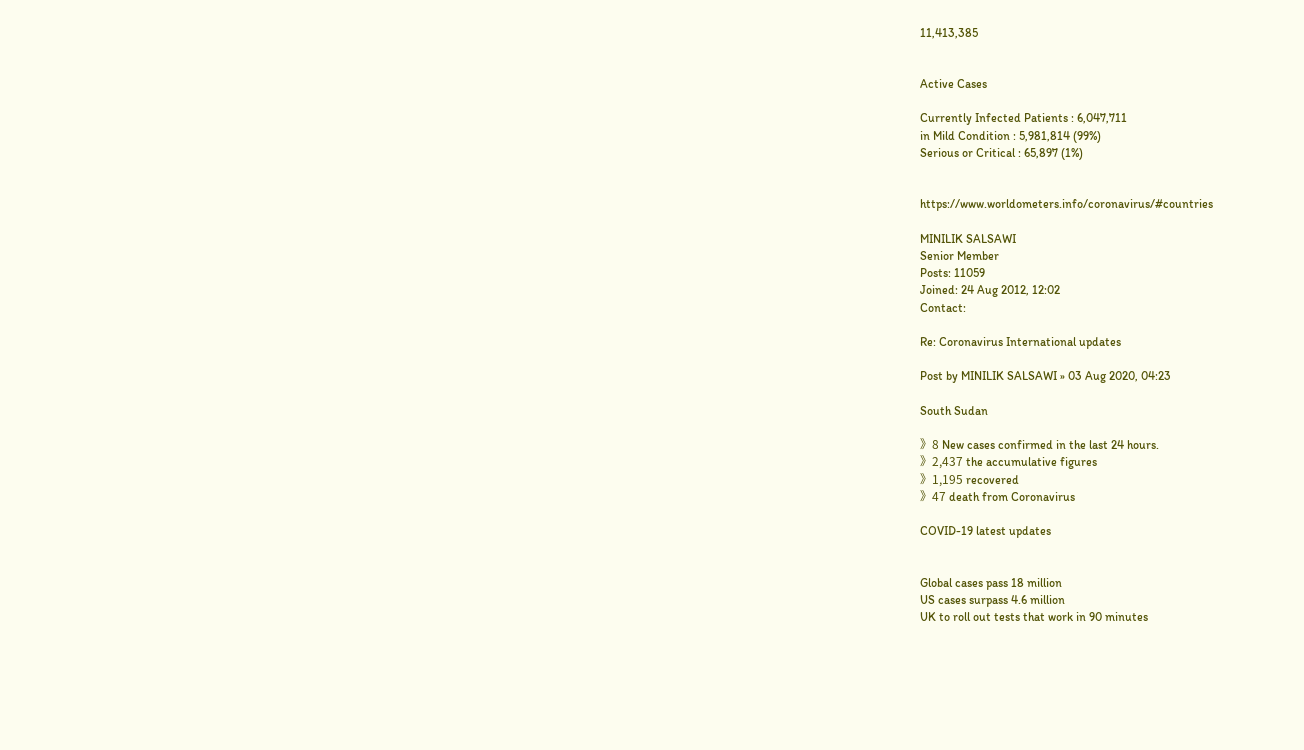11,413,385


Active Cases

Currently Infected Patients : 6,047,711
in Mild Condition : 5,981,814 (99%)
Serious or Critical : 65,897 (1%)


https://www.worldometers.info/coronavirus/#countries

MINILIK SALSAWI
Senior Member
Posts: 11059
Joined: 24 Aug 2012, 12:02
Contact:

Re: Coronavirus International updates

Post by MINILIK SALSAWI » 03 Aug 2020, 04:23

South Sudan

》8 New cases confirmed in the last 24 hours.
》2,437 the accumulative figures
》1,195 recovered
》47 death from Coronavirus

COVID-19 latest updates


Global cases pass 18 million
US cases surpass 4.6 million
UK to roll out tests that work in 90 minutes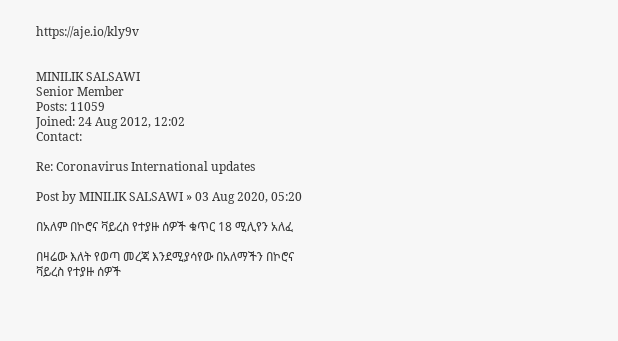https://aje.io/kly9v


MINILIK SALSAWI
Senior Member
Posts: 11059
Joined: 24 Aug 2012, 12:02
Contact:

Re: Coronavirus International updates

Post by MINILIK SALSAWI » 03 Aug 2020, 05:20

በአለም በኮሮና ቫይረስ የተያዙ ሰዎች ቁጥር 18 ሚሊየን አለፈ

በዛሬው እለት የወጣ መረጃ እንደሚያሳየው በአለማችን በኮሮና ቫይረስ የተያዙ ሰዎች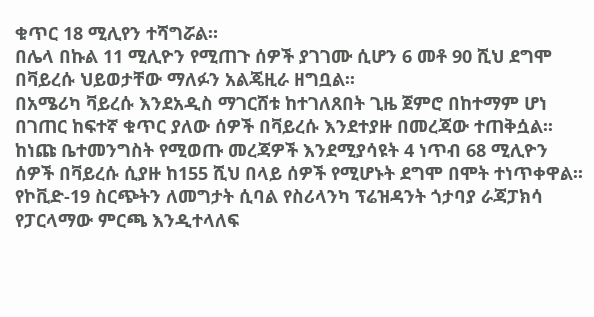ቁጥር 18 ሚሊየን ተሻግሯል።
በሌላ በኩል 11 ሚሊዮን የሚጠጉ ሰዎች ያገገሙ ሲሆን 6 መቶ 90 ሺህ ደግሞ በቫይረሱ ህይወታቸው ማለፉን አልጄዚራ ዘግቧል፡፡
በአሜሪካ ቫይረሱ እንደአዲስ ማገርሸቱ ከተገለጸበት ጊዜ ጀምሮ በከተማም ሆነ በገጠር ከፍተኛ ቁጥር ያለው ሰዎች በቫይረሱ እንደተያዙ በመረጃው ተጠቅሷል፡፡
ከነጩ ቤተመንግስት የሚወጡ መረጃዎች እንደሚያሳዩት 4 ነጥብ 68 ሚሊዮን ሰዎች በቫይረሱ ሲያዙ ከ155 ሺህ በላይ ሰዎች የሚሆኑት ደግሞ በሞት ተነጥቀዋል፡፡
የኮቪድ-19 ስርጭትን ለመግታት ሲባል የስሪላንካ ፕሬዝዳንት ጎታባያ ራጃፓክሳ የፓርላማው ምርጫ እንዲተላለፍ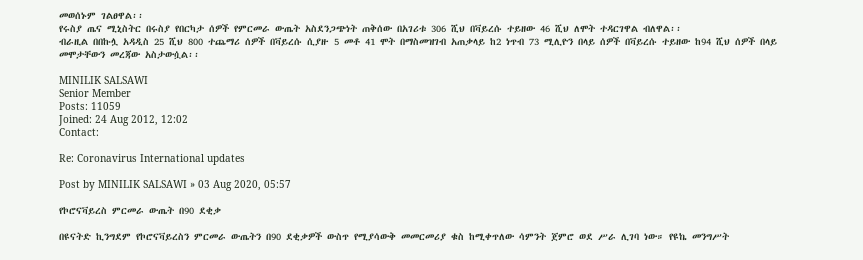መወሰኑም ገልፀዋል፡፡
የሩስያ ጤና ሚኒስትር በሩስያ የበርካታ ሰዎች የምርመራ ውጤት አስደንጋጭነት ጠቅሰው በአገሪቱ 306 ሺህ በቫይረሱ ተይዘው 46 ሺህ ለሞት ተዳርገዋል ብለዋል፡፡
ብራዚል በበኩሏ አዳዲስ 25 ሺህ 800 ተጨማሪ ሰዎች በቫይረሱ ሲያዙ 5 መቶ 41 ሞት በማስመዝገብ አጠቃላይ ከ2 ነጥብ 73 ሚሊዮን በላይ ሰዎች በቫይረሱ ተይዘው ከ94 ሺህ ሰዎች በላይ መሞታቸውን መረጃው አስታውሷል፡፡

MINILIK SALSAWI
Senior Member
Posts: 11059
Joined: 24 Aug 2012, 12:02
Contact:

Re: Coronavirus International updates

Post by MINILIK SALSAWI » 03 Aug 2020, 05:57

የኮሮናቫይረስ ምርመራ ውጤት በ90 ደቂቃ

በዩናትድ ኪንግደም የኮሮናቫይረስን ምርመራ ውጤትን በ90 ደቂቃዎች ውስጥ የሚያሳውቅ መመርመሪያ ቁስ ከሚቀጥለው ሳምንት ጀምሮ ወደ ሥራ ሊገባ ነው። የዩኬ መንግሥት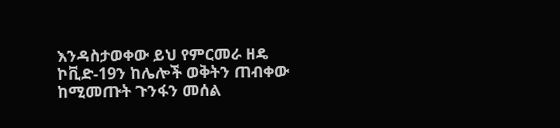እንዳስታወቀው ይህ የምርመራ ዘዴ ኮቪድ-19ን ከሌሎች ወቅትን ጠብቀው ከሚመጡት ጉንፋን መሰል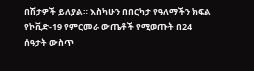በሽታዎች ይለያል። እስካሁን በበርካታ የዓለማችን ክፍል የኮቪድ-19 የምርመራ ውጤቶች የሚወጡት በ24 ሰዓታት ውስጥ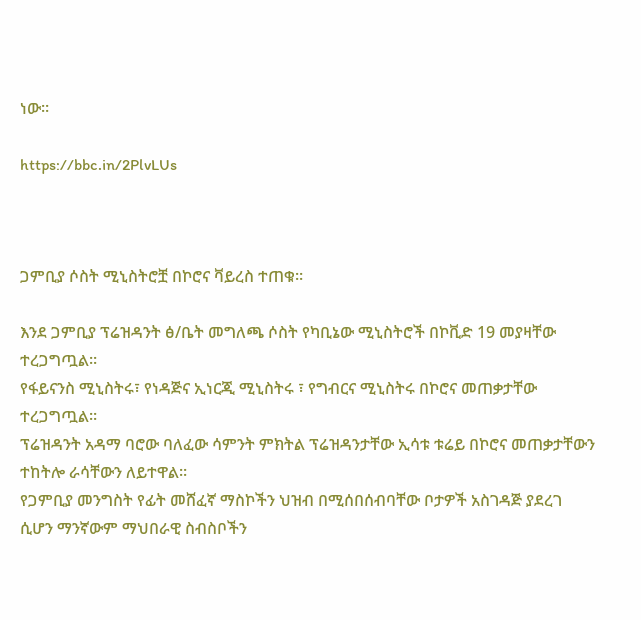ነው።

https://bbc.in/2PlvLUs



ጋምቢያ ሶስት ሚኒስትሮቿ በኮሮና ቫይረስ ተጠቁ።

እንደ ጋምቢያ ፕሬዝዳንት ፅ/ቤት መግለጫ ሶስት የካቢኔው ሚኒስትሮች በኮቪድ 19 መያዛቸው ተረጋግጧል፡፡
የፋይናንስ ሚኒስትሩ፣ የነዳጅና ኢነርጂ ሚኒስትሩ ፣ የግብርና ሚኒስትሩ በኮሮና መጠቃታቸው ተረጋግጧል፡፡
ፕሬዝዳንት አዳማ ባሮው ባለፈው ሳምንት ምክትል ፕሬዝዳንታቸው ኢሳቱ ቱሬይ በኮሮና መጠቃታቸውን ተከትሎ ራሳቸውን ለይተዋል፡፡
የጋምቢያ መንግስት የፊት መሸፈኛ ማስኮችን ህዝብ በሚሰበሰብባቸው ቦታዎች አስገዳጅ ያደረገ ሲሆን ማንኛውም ማህበራዊ ስብስቦችን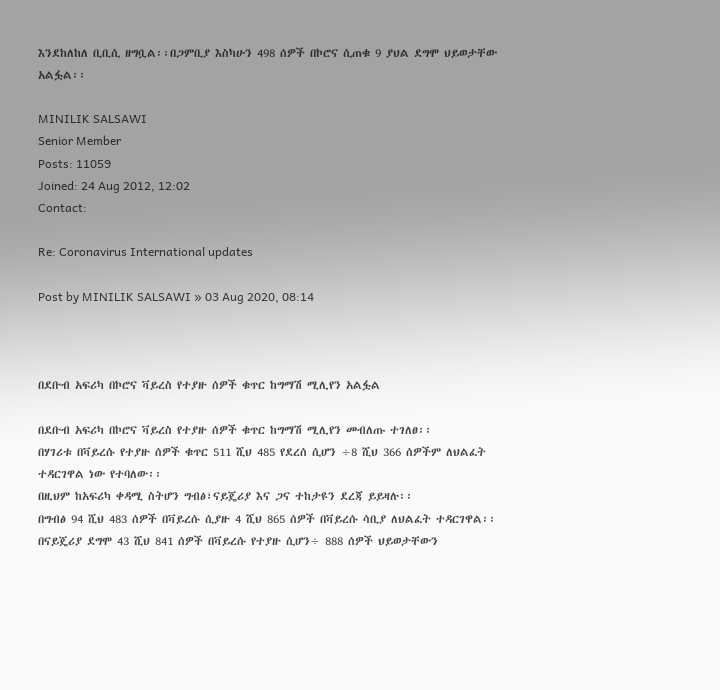እንደከለከለ ቢቢሲ ዘግቧል፡፡በጋምቢያ እስካሁን 498 ሰዎች በኮሮና ሲጠቁ 9 ያህል ደግሞ ህይወታቸው አልፏል፡፡

MINILIK SALSAWI
Senior Member
Posts: 11059
Joined: 24 Aug 2012, 12:02
Contact:

Re: Coronavirus International updates

Post by MINILIK SALSAWI » 03 Aug 2020, 08:14



በደቡብ አፍሪካ በኮሮና ቫይረስ የተያዙ ሰዎች ቁጥር ከግማሽ ሚሊየን አልፏል

በደቡብ አፍሪካ በኮሮና ቫይረስ የተያዙ ሰዎች ቁጥር ከግማሽ ሚሊየን መብለጡ ተገለፀ፡፡
በሃገሪቱ በቫይረሱ የተያዙ ሰዎች ቁጥር 511 ሺህ 485 የደረሰ ሲሆን ÷8 ሺህ 366 ሰዎችም ለህልፈት ተዳርገዋል ነው የተባለው፡፡
በዚህም ከአፍሪካ ቀዳሚ ስትሆን ግብፅ፣ናይጄሪያ እና ጋና ተከታዩን ደረጃ ይይዛሉ፡፡
በግብፅ 94 ሺህ 483 ሰዎች በቫይረሱ ሲያዙ 4 ሺህ 865 ሰዎች በቫይረሱ ሳቢያ ለህልፈት ተዳርገዋል፡፡
በናይጄሪያ ደግሞ 43 ሺህ 841 ሰዎች በቫይረሱ የተያዙ ሲሆን÷ 888 ሰዎች ህይወታቸውን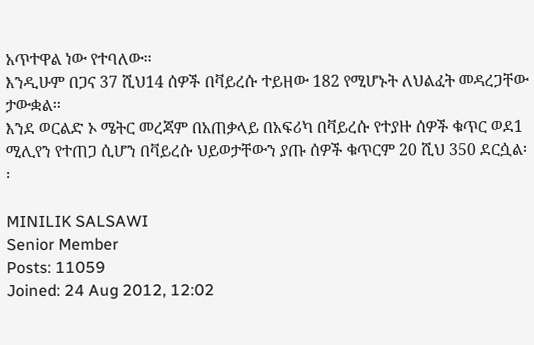አጥተዋል ነው የተባለው፡፡
እንዲሁም በጋና 37 ሺህ14 ሰዎች በቫይረሱ ተይዘው 182 የሚሆኑት ለህልፈት መዳረጋቸው ታውቋል፡፡
እንደ ወርልድ ኦ ሜትር መረጃም በአጠቃላይ በአፍሪካ በቫይረሱ የተያዙ ሰዎች ቁጥር ወደ1 ሚሊየን የተጠጋ ሲሆን በቫይረሱ ህይወታቸውን ያጡ ሰዎች ቁጥርም 20 ሺህ 350 ደርሷል፡፡

MINILIK SALSAWI
Senior Member
Posts: 11059
Joined: 24 Aug 2012, 12:02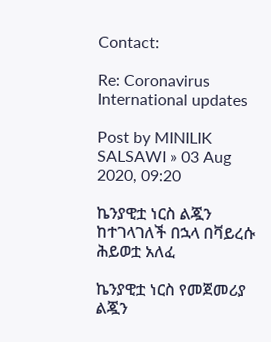Contact:

Re: Coronavirus International updates

Post by MINILIK SALSAWI » 03 Aug 2020, 09:20

ኬንያዊቷ ነርስ ልጇን ከተገላገለች በኋላ በቫይረሱ ሕይወቷ አለፈ

ኬንያዊቷ ነርስ የመጀመሪያ ልጇን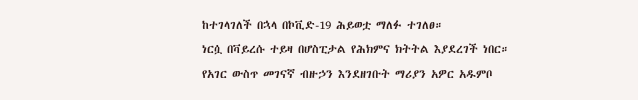ከተገላገለች በኋላ በኮቪድ-19 ሕይወቷ ማለፉ ተገለፀ።
ነርሷ በቫይረሱ ተይዛ በሆስፒታል የሕክምና ክትትል እያደረገች ነበር።
የአገር ውስጥ መገናኛ ብዙኃን እንደዘገቡት ማሪያን አዎር አዱምቦ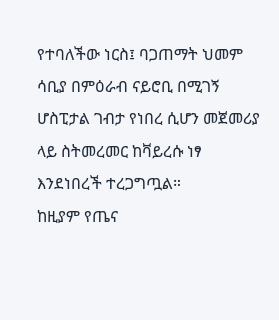የተባለችው ነርስ፤ ባጋጠማት ህመም ሳቢያ በምዕራብ ናይሮቢ በሚገኝ ሆስፒታል ገብታ የነበረ ሲሆን መጀመሪያ ላይ ስትመረመር ከቫይረሱ ነፃ እንደነበረች ተረጋግጧል።
ከዚያም የጤና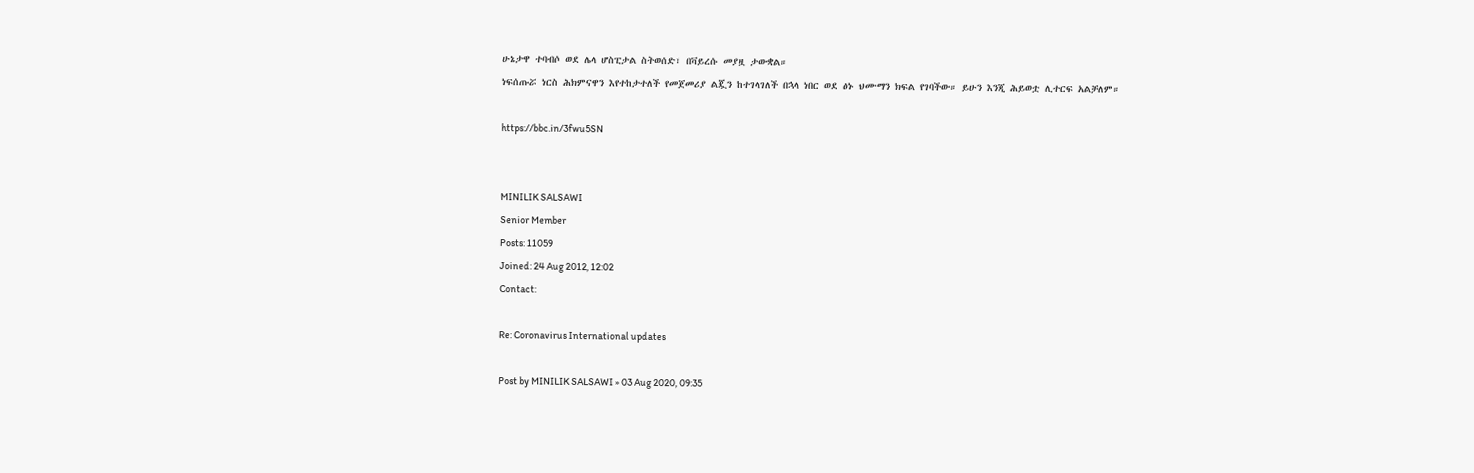ሁኔታዋ ተባብሶ ወደ ሌላ ሆስፒታል ስትወሰድ፣ በቫይረሱ መያዟ ታውቋል።
ነፍሰጡሯ ነርስ ሕክምናዋን እየተከታተለች የመጀመሪያ ልጇን ከተገላገለች በኋላ ነበር ወደ ፅኑ ህሙማን ክፍል የገባችው። ይሁን እንጂ ሕይወቷ ሊተርፍ አልቻለም።

https://bbc.in/3fwu5SN


MINILIK SALSAWI
Senior Member
Posts: 11059
Joined: 24 Aug 2012, 12:02
Contact:

Re: Coronavirus International updates

Post by MINILIK SALSAWI » 03 Aug 2020, 09:35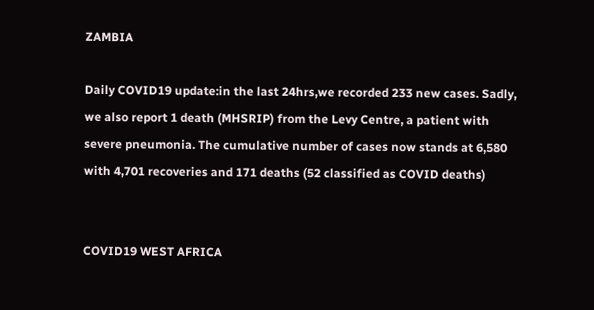ZAMBIA

Daily COVID19 update:in the last 24hrs,we recorded 233 new cases. Sadly, we also report 1 death (MHSRIP) from the Levy Centre, a patient with severe pneumonia. The cumulative number of cases now stands at 6,580 with 4,701 recoveries and 171 deaths (52 classified as COVID deaths)


COVID19 WEST AFRICA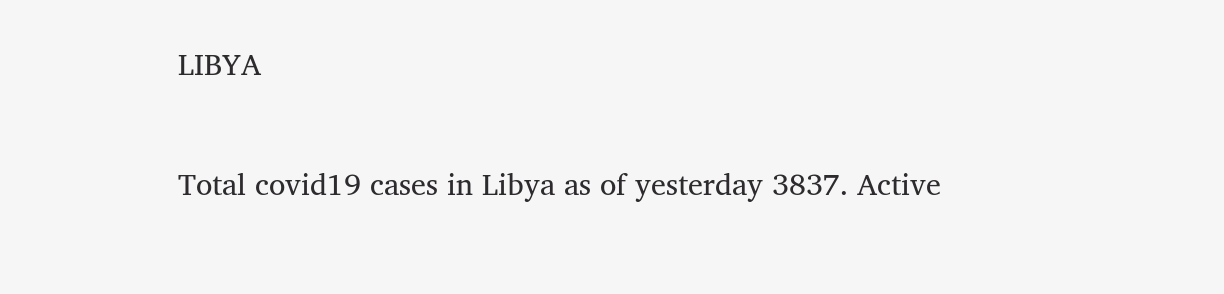LIBYA

Total covid19 cases in Libya as of yesterday 3837. Active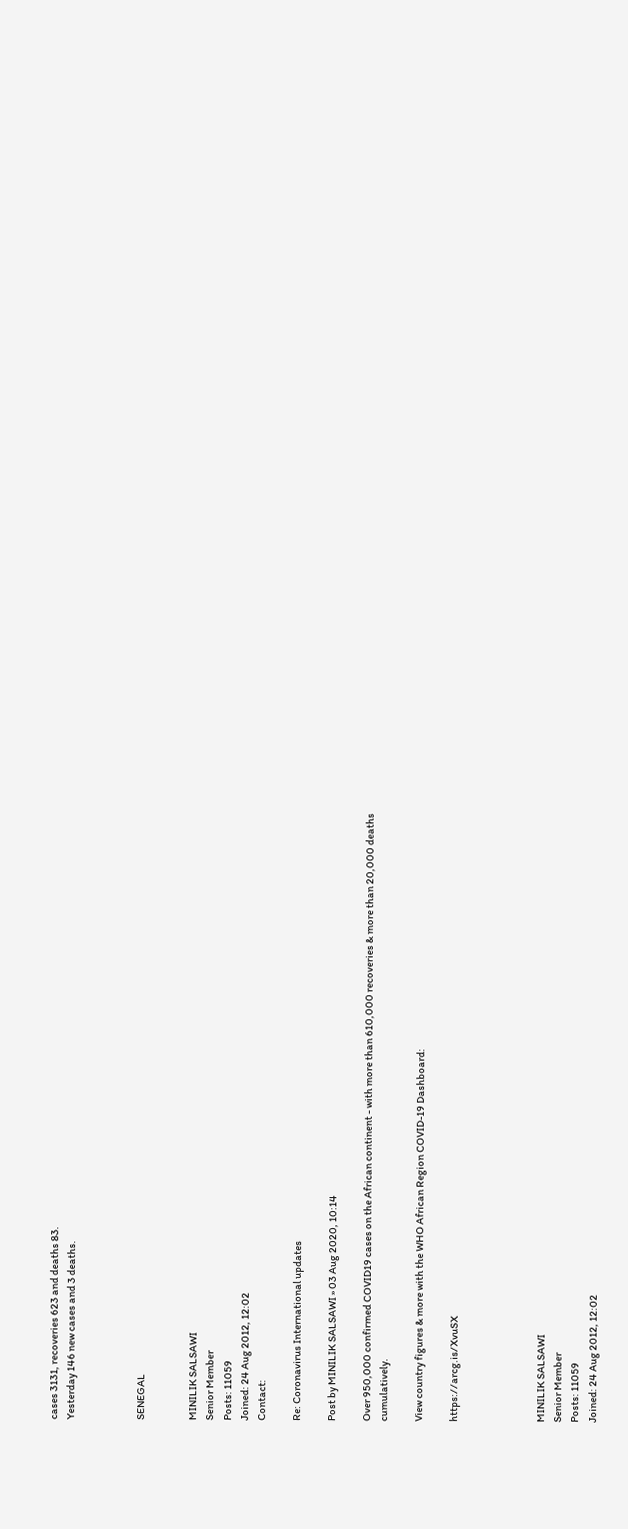cases 3131, recoveries 623 and deaths 83.
Yesterday 146 new cases and 3 deaths.



SENEGAL


MINILIK SALSAWI
Senior Member
Posts: 11059
Joined: 24 Aug 2012, 12:02
Contact:

Re: Coronavirus International updates

Post by MINILIK SALSAWI » 03 Aug 2020, 10:14

Over 950,000 confirmed COVID19 cases on the African continent - with more than 610,000 recoveries & more than 20,000 deaths cumulatively.

View country figures & more with the WHO African Region COVID-19 Dashboard:

https://arcg.is/XvuSX




MINILIK SALSAWI
Senior Member
Posts: 11059
Joined: 24 Aug 2012, 12:02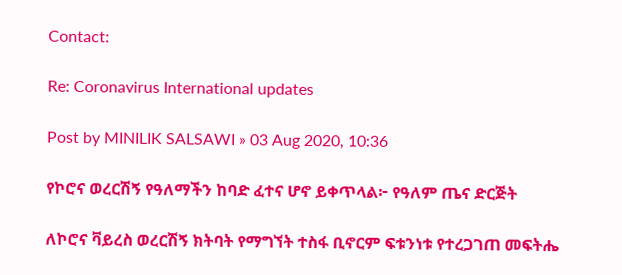Contact:

Re: Coronavirus International updates

Post by MINILIK SALSAWI » 03 Aug 2020, 10:36

የኮሮና ወረርሽኝ የዓለማችን ከባድ ፈተና ሆኖ ይቀጥላል፦ የዓለም ጤና ድርጅት

ለኮሮና ቫይረስ ወረርሽኝ ክትባት የማግኘት ተስፋ ቢኖርም ፍቱንነቱ የተረጋገጠ መፍትሔ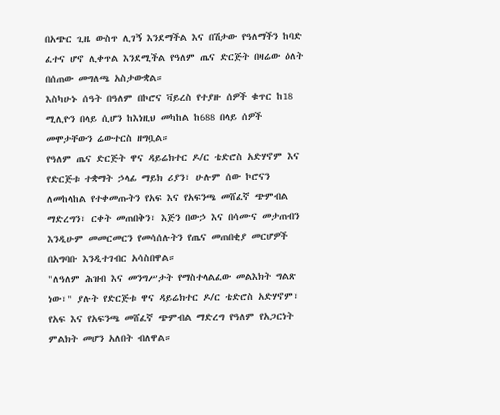በአጭር ጊዜ ውስጥ ሊገኝ እንደማችል እና በሽታው የዓለማችን ከባድ ፈተና ሆኖ ሊቀጥል እንደሚችል የዓለም ጤና ድርጅት በዛሬው ዕለት በሰጠው መግለጫ አስታውቋል።
እስካሁኑ ሰዓት በዓለም በኮሮና ቫይረስ የተያዙ ሰዎች ቁጥር ከ18 ሚሊዮን በላይ ሲሆን ከእነዚህ መካከል ከ688 በላይ ሰዎች መሞታቸውን ሬውተርስ ዘግቧል።
የዓለም ጤና ድርጅት ዋና ዳይሬክተር ዶ/ር ቴድሮስ አድሃኖም እና የድርጅቱ ተቋማት ኃላፊ ማይክ ሪያን፣ ሁሉም ሰው ኮሮናን ለመከላከል የተቀመጡትን የአፍ እና የአፍንጫ መሸፈኛ ጭምብል ማድረግን፣ ርቀት መጠበቅን፣ እጅን በውኃ እና በሳሙና መታጠብን እንዲሁም መመርመርን የመሳሰሉትን የጤና መጠበቂያ መርሆዎች በአግባቡ እንዲተገብር አሳስበዋል።
"ለዓለም ሕዝብ እና መንግሥታት የማስተላልፈው መልእክት ግልጽ ነው፣" ያሉት የድርጅቱ ዋና ዳይሬክተር ዶ/ር ቴድሮስ አድሃኖም፣ የአፍ እና የአፍንጫ መሸፈኛ ጭምብል ማድረግ የዓለም የአጋርነት ምልክት መሆን አለበት ብለዋል።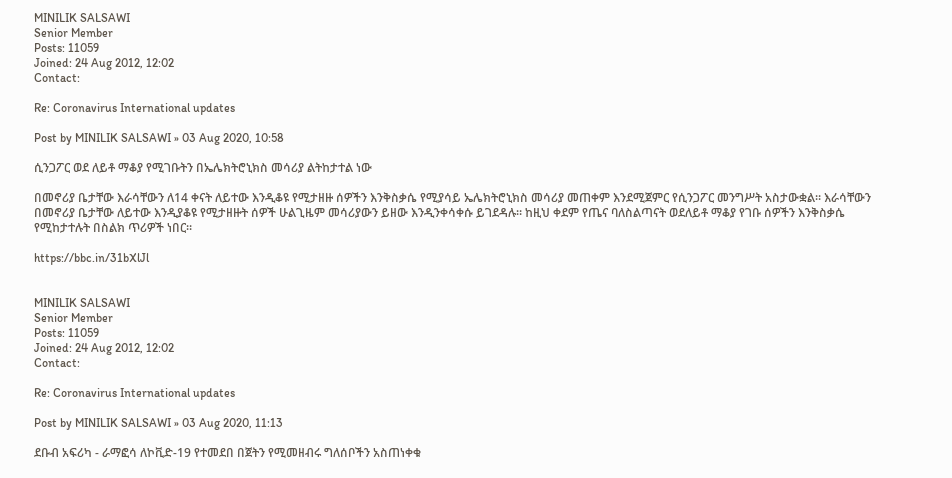MINILIK SALSAWI
Senior Member
Posts: 11059
Joined: 24 Aug 2012, 12:02
Contact:

Re: Coronavirus International updates

Post by MINILIK SALSAWI » 03 Aug 2020, 10:58

ሲንጋፖር ወደ ለይቶ ማቆያ የሚገቡትን በኤሌክትሮኒክስ መሳሪያ ልትከታተል ነው

በመኖሪያ ቤታቸው እራሳቸውን ለ14 ቀናት ለይተው እንዲቆዩ የሚታዘዙ ሰዎችን እንቅስቃሴ የሚያሳይ ኤሌክትሮኒክስ መሳሪያ መጠቀም እንደሚጀምር የሲንጋፖር መንግሥት አስታውቋል። እራሳቸውን በመኖሪያ ቤታቸው ለይተው እንዲያቆዩ የሚታዘዙት ሰዎች ሁልጊዜም መሳሪያውን ይዘው እንዲንቀሳቀሱ ይገደዳሉ። ከዚህ ቀደም የጤና ባለስልጣናት ወደለይቶ ማቆያ የገቡ ሰዎችን እንቅስቃሴ የሚከታተሉት በስልክ ጥሪዎች ነበር።

https://bbc.in/31bXlJl


MINILIK SALSAWI
Senior Member
Posts: 11059
Joined: 24 Aug 2012, 12:02
Contact:

Re: Coronavirus International updates

Post by MINILIK SALSAWI » 03 Aug 2020, 11:13

ደቡብ አፍሪካ - ራማፎሳ ለኮቪድ-19 የተመደበ በጀትን የሚመዘብሩ ግለሰቦችን አስጠነቀቁ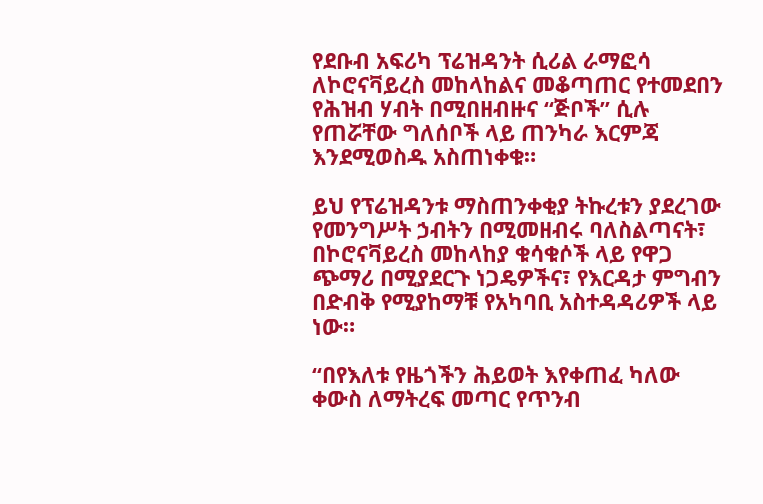የደቡብ አፍሪካ ፕሬዝዳንት ሲሪል ራማፎሳ ለኮሮናቫይረስ መከላከልና መቆጣጠር የተመደበን የሕዝብ ሃብት በሚበዘብዙና “ጅቦች” ሲሉ የጠሯቸው ግለሰቦች ላይ ጠንካራ እርምጃ እንደሚወስዱ አስጠነቀቁ።

ይህ የፕሬዝዳንቱ ማስጠንቀቂያ ትኩረቱን ያደረገው የመንግሥት ኃብትን በሚመዘብሩ ባለስልጣናት፣ በኮሮናቫይረስ መከላከያ ቁሳቁሶች ላይ የዋጋ ጭማሪ በሚያደርጉ ነጋዴዎችና፣ የእርዳታ ምግብን በድብቅ የሚያከማቹ የአካባቢ አስተዳዳሪዎች ላይ ነው።

“በየእለቱ የዜጎችን ሕይወት እየቀጠፈ ካለው ቀውስ ለማትረፍ መጣር የጥንብ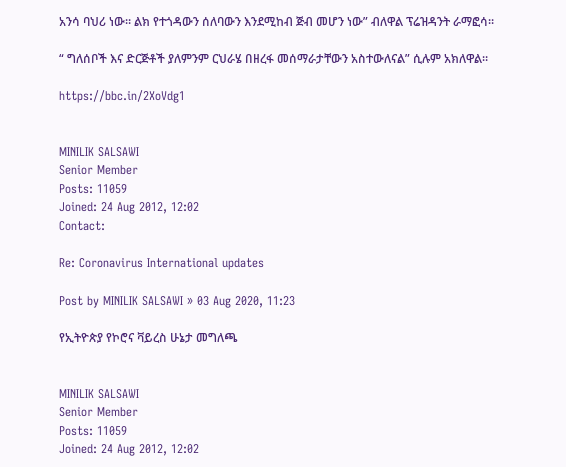አንሳ ባህሪ ነው። ልክ የተጎዳውን ሰለባውን እንደሚከብ ጅብ መሆን ነው” ብለዋል ፕሬዝዳንት ራማፎሳ።

“ ግለሰቦች እና ድርጅቶች ያለምንም ርህራሄ በዘረፋ መሰማራታቸውን አስተውለናል” ሲሉም አክለዋል።

https://bbc.in/2XoVdg1


MINILIK SALSAWI
Senior Member
Posts: 11059
Joined: 24 Aug 2012, 12:02
Contact:

Re: Coronavirus International updates

Post by MINILIK SALSAWI » 03 Aug 2020, 11:23

የኢትዮጵያ የኮሮና ቫይረስ ሁኔታ መግለጫ


MINILIK SALSAWI
Senior Member
Posts: 11059
Joined: 24 Aug 2012, 12:02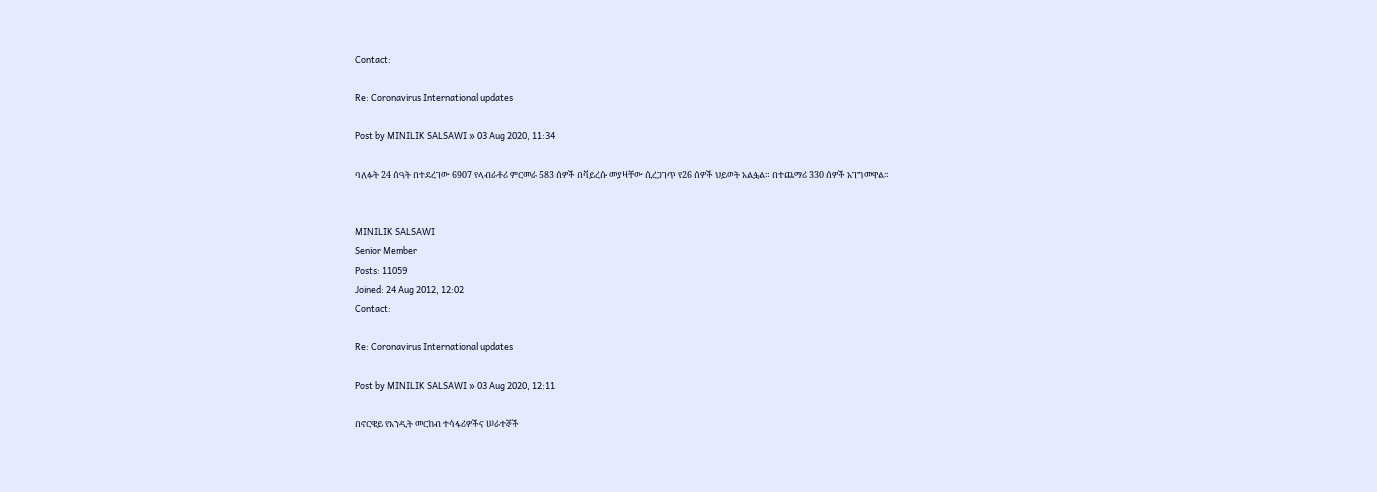Contact:

Re: Coronavirus International updates

Post by MINILIK SALSAWI » 03 Aug 2020, 11:34

ባለፉት 24 ሰዓት በተደረገው 6907 የላብራቶሪ ምርመራ 583 ሰዎች በቫይረሱ መያዛቸው ሲረጋገጥ የ26 ሰዎች ህይወት አልፏል። በተጨማሪ 330 ሰዎች አገግመዋል።


MINILIK SALSAWI
Senior Member
Posts: 11059
Joined: 24 Aug 2012, 12:02
Contact:

Re: Coronavirus International updates

Post by MINILIK SALSAWI » 03 Aug 2020, 12:11

በኖርዌይ የአንዲት መርከብ ተሳፋሪዎችና ሠራተኞች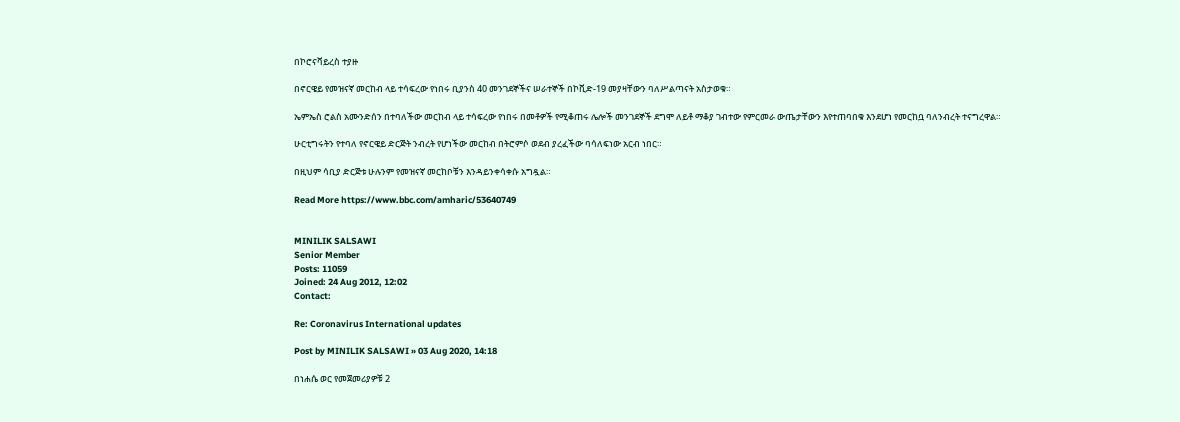በኮሮናቫይረስ ተያዙ

በኖርዌይ የመዝናኛ መርከብ ላይ ተሳፍረው የነበሩ ቢያንስ 40 መንገደኞችና ሠራተኞች በኮቪድ-19 መያዛቸውን ባለሥልጣናት አስታወቁ።

ኤምኤስ ሮልስ አሙንድሰን በተባለችው መርከብ ላይ ተሳፍረው የነበሩ በመቶዎች የሚቆጠሩ ሌሎች መንገደኞች ደግሞ ለይቶ ማቆያ ገብተው የምርመራ ውጤታቸውን እየተጠባበቁ እንደሆነ የመርከቧ ባለንብረት ተናግረዋል።

ሁርቲግሩትን የተባለ የኖርዌይ ድርጅት ንብረት የሆነችው መርከብ በትሮምሶ ወደብ ያረፈችው ባሳለፍነው አርብ ነበር።

በዚህም ሳቢያ ድርጅቱ ሁሉንም የመዝናኛ መርከቦቹን እንዳይንቀሳቀሱ አግዷል።

Read More https://www.bbc.com/amharic/53640749


MINILIK SALSAWI
Senior Member
Posts: 11059
Joined: 24 Aug 2012, 12:02
Contact:

Re: Coronavirus International updates

Post by MINILIK SALSAWI » 03 Aug 2020, 14:18

በነሐሴ ወር የመጀመሪያዎቹ 2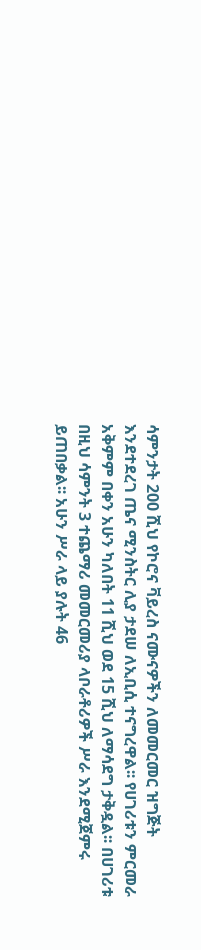ሳምንታት 200 ሺህ የኮሮና ቫይረስ ናሙናዎችን ለመመርመር ዝግጅት እንደተደረገ ጤና ሚንስትር ሊያ ታደሠ ለኢቢሲ ተናግረዋል፡፡ የሀገሪቱን ምርመራ አቅምም በቀን አሁን ካለበት 11 ሺህ ወደ 15 ሺህ ለማሳደግ ታቅዷል፡፡ በሀገሪቱ በዚህ ሳምንት 3 ተጨማሪ መመርመሪያ ላቦራቶሪዎች ሥራ እንደሚጀምሩ ይጠበቃል፡፡ አሁን ሥራ ላይ ያሉት 46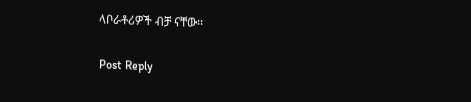ላቦራቶሪዎች ብቻ ናቸው፡፡


Post Reply